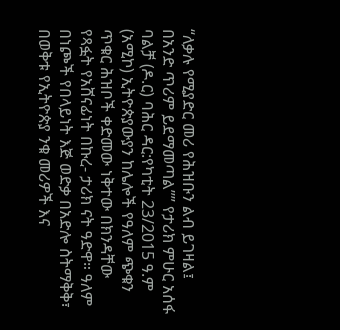“ለቃሉ የሚያድር መሪ የሕዝቡን ልብ ይገዛል፤ በአንድ ጥሪም ይደማመጣል”” የታሪክ ምሁር አሰፋ ባልቻ (ዶ.ር) ባሕር ዳር:የካቲት 23/2015 ዓ.ም (አሚኮ) ኢትዮጵያውያን ከሌሎች የዓለም ጭቁን ጥቁር ሕዝቦች ቀድመው ነቅተው በክንዳቸው የጻፏት የአሸናፊነት በኩረ- ታሪክ ናት ዓድዋ። ዓለም በነጮች የበላይነት እጅ ወድቃ በአድሎ ስትማቅቅ፣ በወቅቱ የኢትዮጵያ ንቁ መሪዎች እና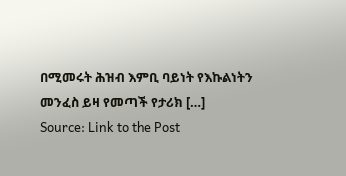በሚመሩት ሕዝብ እምቢ ባይነት የእኩልነትን መንፈስ ይዛ የመጣች የታሪክ […]
Source: Link to the Post